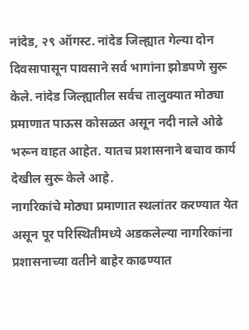नांदेड, २९ ऑगस्ट. नांदेड जिल्ह्यात गेल्या दोन दिवसापासून पावसाने सर्व भागांना झोडपणे सुरू केले. नांदेड जिल्ह्यातील सर्वच तालुक्यात मोठ्या प्रमाणात पाऊस कोसळत असून नदी नाले ओढे भरून वाहत आहेत. यातच प्रशासनाने बचाव कार्य देखील सुरू केले आहे.
नागरिकांचे मोठ्या प्रमाणात स्थलांतर करण्यात येत असून पूर परिस्थितीमध्ये अडकलेल्या नागरिकांना प्रशासनाच्या वतीने बाहेर काढण्यात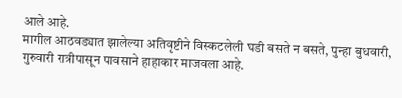आले आहे.
मागील आठवड्यात झालेल्या अतिवृष्टीने विस्कटलेली घडी बसते न बसते, पुन्हा बुधवारी, गुरुवारी रात्रीपासून पावसाने हाहाकार माजवला आहे.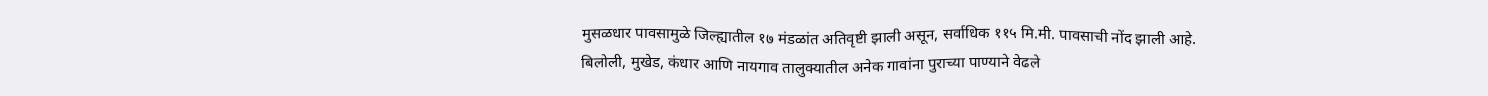मुसळधार पावसामुळे जिल्ह्यातील १७ मंडळांत अतिवृष्टी झाली असून, सर्वाधिक ११५ मि.मी. पावसाची नोंद झाली आहे.
बिलोली, मुखेड, कंधार आणि नायगाव तालुक्यातील अनेक गावांना पुराच्या पाण्याने वेढले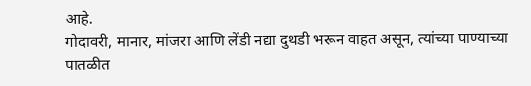आहे.
गोदावरी, मानार, मांजरा आणि लेंडी नद्या दुथडी भरून वाहत असून, त्यांच्या पाण्याच्या पातळीत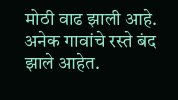मोठी वाढ झाली आहे. अनेक गावांचे रस्ते बंद झाले आहेत.